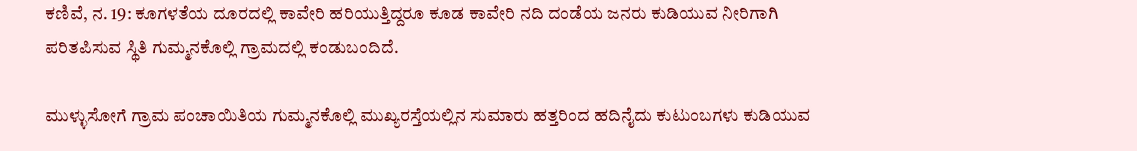ಕಣಿವೆ, ನ. 19: ಕೂಗಳತೆಯ ದೂರದಲ್ಲಿ ಕಾವೇರಿ ಹರಿಯುತ್ತಿದ್ದರೂ ಕೂಡ ಕಾವೇರಿ ನದಿ ದಂಡೆಯ ಜನರು ಕುಡಿಯುವ ನೀರಿಗಾಗಿ ಪರಿತಪಿಸುವ ಸ್ಥಿತಿ ಗುಮ್ಮನಕೊಲ್ಲಿ ಗ್ರಾಮದಲ್ಲಿ ಕಂಡುಬಂದಿದೆ.

ಮುಳ್ಳುಸೋಗೆ ಗ್ರಾಮ ಪಂಚಾಯಿತಿಯ ಗುಮ್ಮನಕೊಲ್ಲಿ ಮುಖ್ಯರಸ್ತೆಯಲ್ಲಿನ ಸುಮಾರು ಹತ್ತರಿಂದ ಹದಿನೈದು ಕುಟುಂಬಗಳು ಕುಡಿಯುವ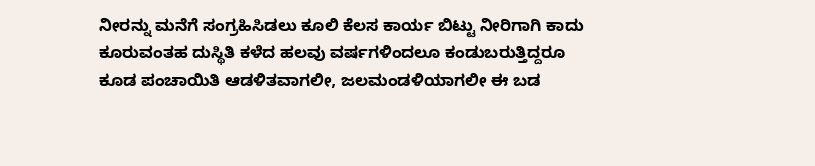ನೀರನ್ನು ಮನೆಗೆ ಸಂಗ್ರಹಿಸಿಡಲು ಕೂಲಿ ಕೆಲಸ ಕಾರ್ಯ ಬಿಟ್ಟು ನೀರಿಗಾಗಿ ಕಾದು ಕೂರುವಂತಹ ದುಸ್ಥಿತಿ ಕಳೆದ ಹಲವು ವರ್ಷಗಳಿಂದಲೂ ಕಂಡುಬರುತ್ತಿದ್ದರೂ ಕೂಡ ಪಂಚಾಯಿತಿ ಆಡಳಿತವಾಗಲೀ, ಜಲಮಂಡಳಿಯಾಗಲೀ ಈ ಬಡ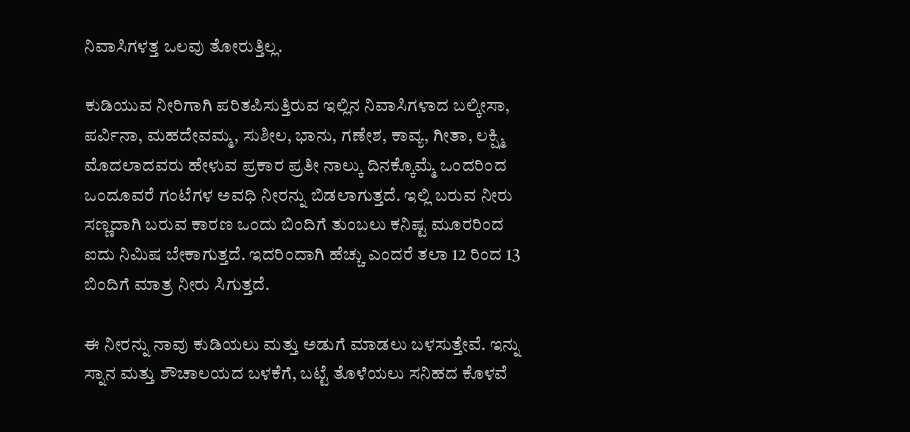ನಿವಾಸಿಗಳತ್ತ ಒಲವು ತೋರುತ್ತಿಲ್ಲ.

ಕುಡಿಯುವ ನೀರಿಗಾಗಿ ಪರಿತಪಿಸುತ್ತಿರುವ ಇಲ್ಲಿನ ನಿವಾಸಿಗಳಾದ ಬಲ್ಕೀಸಾ, ಪರ್ವಿನಾ, ಮಹದೇವಮ್ಮ, ಸುಶೀಲ, ಭಾನು, ಗಣೇಶ, ಕಾವ್ಯ, ಗೀತಾ, ಲಕ್ಷ್ಮಿ ಮೊದಲಾದವರು ಹೇಳುವ ಪ್ರಕಾರ ಪ್ರತೀ ನಾಲ್ಕು ದಿನಕ್ಕೊಮ್ಮೆ ಒಂದರಿಂದ ಒಂದೂವರೆ ಗಂಟೆಗಳ ಅವಧಿ ನೀರನ್ನು ಬಿಡಲಾಗುತ್ತದೆ. ಇಲ್ಲಿ ಬರುವ ನೀರು ಸಣ್ಣದಾಗಿ ಬರುವ ಕಾರಣ ಒಂದು ಬಿಂದಿಗೆ ತುಂಬಲು ಕನಿಷ್ಟ ಮೂರರಿಂದ ಐದು ನಿಮಿಷ ಬೇಕಾಗುತ್ತದೆ. ಇದರಿಂದಾಗಿ ಹೆಚ್ಚು ಎಂದರೆ ತಲಾ 12 ರಿಂದ 13 ಬಿಂದಿಗೆ ಮಾತ್ರ ನೀರು ಸಿಗುತ್ತದೆ.

ಈ ನೀರನ್ನು ನಾವು ಕುಡಿಯಲು ಮತ್ತು ಅಡುಗೆ ಮಾಡಲು ಬಳಸುತ್ತೇವೆ. ಇನ್ನು ಸ್ನಾನ ಮತ್ತು ಶೌಚಾಲಯದ ಬಳಕೆಗೆ, ಬಟ್ಟೆ ತೊಳೆಯಲು ಸನಿಹದ ಕೊಳವೆ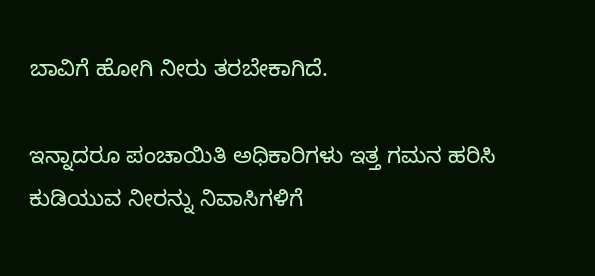ಬಾವಿಗೆ ಹೋಗಿ ನೀರು ತರಬೇಕಾಗಿದೆ.

ಇನ್ನಾದರೂ ಪಂಚಾಯಿತಿ ಅಧಿಕಾರಿಗಳು ಇತ್ತ ಗಮನ ಹರಿಸಿ ಕುಡಿಯುವ ನೀರನ್ನು ನಿವಾಸಿಗಳಿಗೆ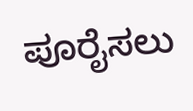ಪೂರೈಸಲು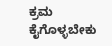ಕ್ರಮ ಕೈಗೊಳ್ಳಬೇಕು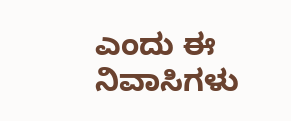ಎಂದು ಈ ನಿವಾಸಿಗಳು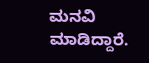ಮನವಿ ಮಾಡಿದ್ದಾರೆ.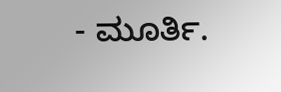- ಮೂರ್ತಿ.